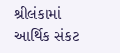શ્રીલંકામાં આર્થિક સંકટ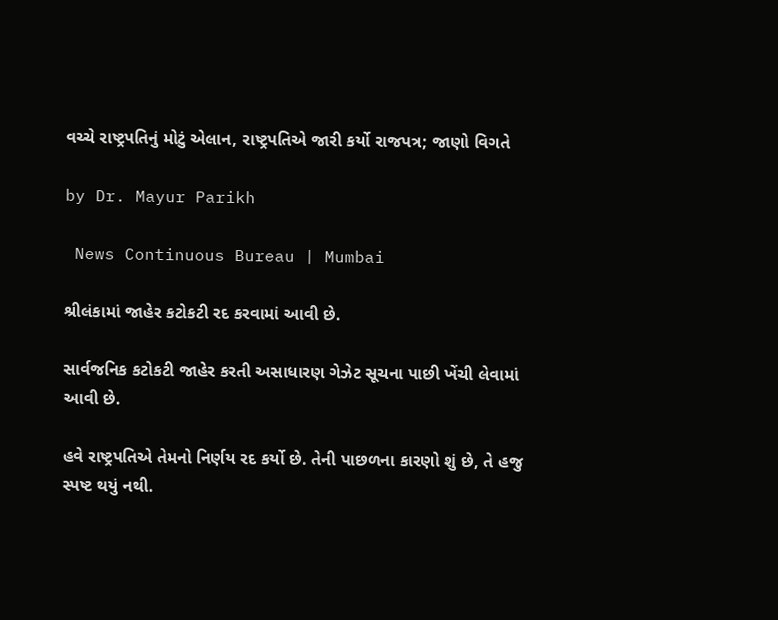વચ્ચે રાષ્ટ્રપતિનું મોટું એલાન, રાષ્ટ્રપતિએ જારી કર્યો રાજપત્ર; જાણો વિગતે

by Dr. Mayur Parikh

 News Continuous Bureau | Mumbai

શ્રીલંકામાં જાહેર કટોકટી રદ કરવામાં આવી છે.

સાર્વજનિક કટોકટી જાહેર કરતી અસાધારણ ગેઝેટ સૂચના પાછી ખેંચી લેવામાં આવી છે.

હવે રાષ્ટ્રપતિએ તેમનો નિર્ણય રદ કર્યો છે. તેની પાછળના કારણો શું છે, તે હજુ સ્પષ્ટ થયું નથી.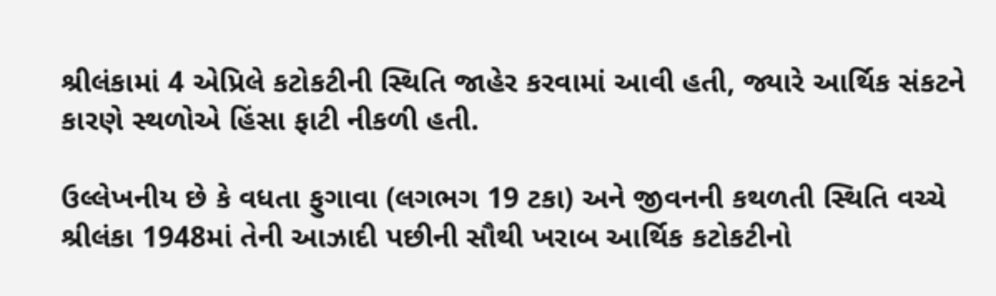શ્રીલંકામાં 4 એપ્રિલે કટોકટીની સ્થિતિ જાહેર કરવામાં આવી હતી, જ્યારે આર્થિક સંકટને કારણે સ્થળોએ હિંસા ફાટી નીકળી હતી.

ઉલ્લેખનીય છે કે વધતા ફુગાવા (લગભગ 19 ટકા) અને જીવનની કથળતી સ્થિતિ વચ્ચે શ્રીલંકા 1948માં તેની આઝાદી પછીની સૌથી ખરાબ આર્થિક કટોકટીનો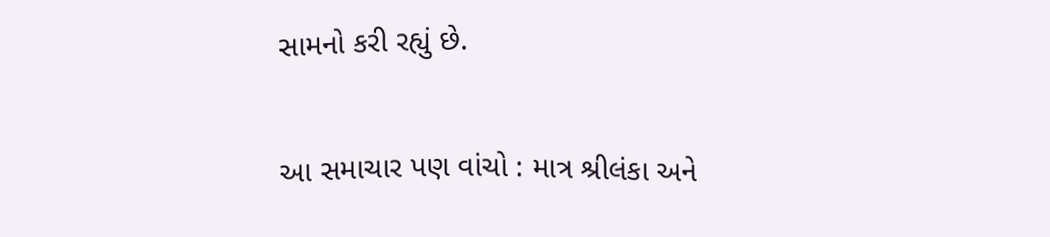સામનો કરી રહ્યું છે.

આ સમાચાર પણ વાંચો : માત્ર શ્રીલંકા અને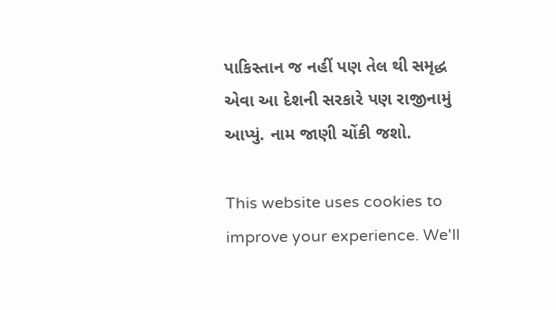પાકિસ્તાન જ નહીં પણ તેલ થી સમૃદ્ધ એવા આ દેશની સરકારે પણ રાજીનામું આપ્યું. નામ જાણી ચોંકી જશો.

This website uses cookies to improve your experience. We'll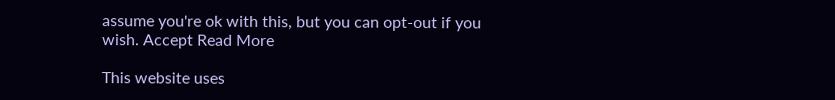assume you're ok with this, but you can opt-out if you wish. Accept Read More

This website uses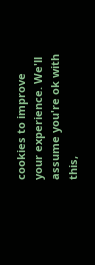cookies to improve your experience. We'll assume you're ok with this,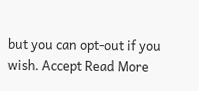but you can opt-out if you wish. Accept Read More